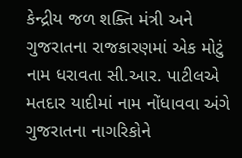કેન્દ્રીય જળ શક્તિ મંત્રી અને ગુજરાતના રાજકારણમાં એક મોટું નામ ધરાવતા સી.આર. પાટીલએ મતદાર યાદીમાં નામ નોંધાવવા અંગે ગુજરાતના નાગરિકોને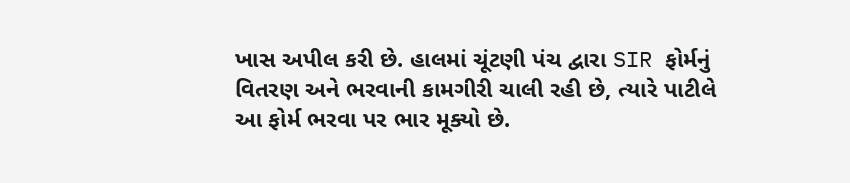ખાસ અપીલ કરી છે. હાલમાં ચૂંટણી પંચ દ્વારા SIR ફોર્મનું વિતરણ અને ભરવાની કામગીરી ચાલી રહી છે, ત્યારે પાટીલે આ ફોર્મ ભરવા પર ભાર મૂક્યો છે.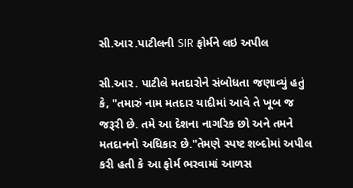સી.આર.પાટીલની SIR ફોર્મને લઇ અપીલ

સી.આર. પાટીલે મતદારોને સંબોધતા જણાવ્યું હતું કે, "તમારું નામ મતદાર યાદીમાં આવે તે ખૂબ જ જરૂરી છે. તમે આ દેશના નાગરિક છો અને તમને મતદાનનો અધિકાર છે."તેમણે સ્પષ્ટ શબ્દોમાં અપીલ કરી હતી કે આ ફોર્મ ભરવામાં આળસ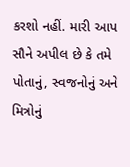કરશો નહીં. મારી આપ સૌને અપીલ છે કે તમે પોતાનું, સ્વજનોનું અને મિત્રોનું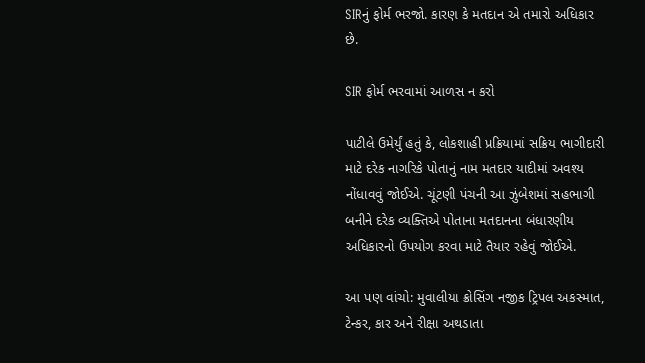SIRનું ફોર્મ ભરજો. કારણ કે મતદાન એ તમારો અધિકાર છે.

SIR ફોર્મ ભરવામાં આળસ ન કરો

પાટીલે ઉમેર્યું હતું કે, લોકશાહી પ્રક્રિયામાં સક્રિય ભાગીદારી માટે દરેક નાગરિકે પોતાનું નામ મતદાર યાદીમાં અવશ્ય નોંધાવવું જોઈએ. ચૂંટણી પંચની આ ઝુંબેશમાં સહભાગી બનીને દરેક વ્યક્તિએ પોતાના મતદાનના બંધારણીય અધિકારનો ઉપયોગ કરવા માટે તૈયાર રહેવું જોઈએ.

આ પણ વાંચો: મુવાલીયા ક્રોસિંગ નજીક ટ્રિપલ અકસ્માત, ટેન્કર, કાર અને રીક્ષા અથડાતા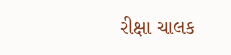રીક્ષા ચાલક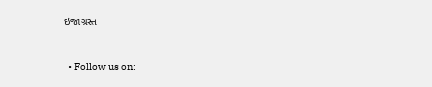ઇજાગ્રસ્ત


  • Follow us on: